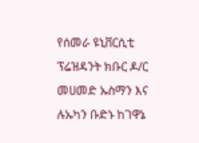የሰመራ ዩኒቨርሲቲ ፕሬዝዳንት ክቡር ዶ/ር መሀመድ ኡስማን እና ሉኡካን ቡድኑ ከገዋኔ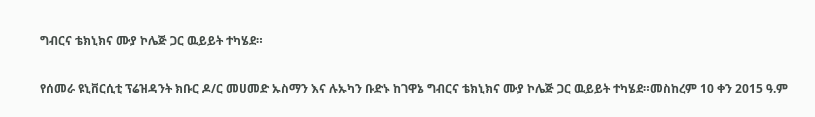ግብርና ቴክኒክና ሙያ ኮሌጅ ጋር ዉይይት ተካሄደ።

የሰመራ ዩኒቨርሲቲ ፕሬዝዳንት ክቡር ዶ/ር መሀመድ ኡስማን እና ሉኡካን ቡድኑ ከገዋኔ ግብርና ቴክኒክና ሙያ ኮሌጅ ጋር ዉይይት ተካሄደ።መስከረም 10 ቀን 2015 ዓ.ም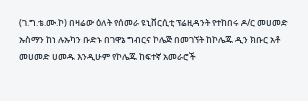(ገ.ግ.ቴ.ሙ.ኮ) በዛሬው ዕለት የሰመራ ዩኒቨርሲቲ ፕሬዚዳንት የተከበሩ ዶ/ር መሀመድ ኡስማን ከነ ሉኡካን ቡድኑ በገዋኔ ግብርና ኮሌጅ በመገኘት ከኮሌጁ ዲን ክቡር አቶ መሀመድ ሀመዱ እንዲሁም የኮሌጁ ከፍተኛ አመራሮች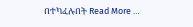በተካፈሉበት Read More …